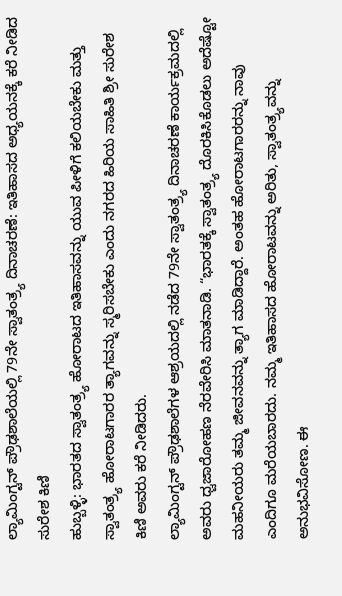ಲ್ಯಾಮಿಂಗ್ಟನ್ ಪ್ರೌಢಶಾಲೆಯಲ್ಲಿ 79ನೇ ಸ್ವಾತಂತ್ರ್ಯ ದಿನಾಚರಣೆ: ಇತಿಹಾಸದ ಅಧ್ಯಯನಕ್ಕೆ ಕರೆ ನೀಡಿದ ಸುರೇಶ ಕಿಣಿ
ಹುಬ್ಬಳ್ಳಿ: ಭಾರತದ ಸ್ವಾತಂತ್ರ್ಯ ಹೋರಾಟದ ಇತಿಹಾಸವನ್ನು ಯುವ ಪೀಳಿಗೆ ಕಲಿಯಬೇಕು ಮತ್ತು ಸ್ವಾತಂತ್ರ್ಯ ಹೋರಾಟಗಾರರ ತ್ಯಾಗವನ್ನು ಸ್ಮರಿಸಬೇಕು ಎಂದು ನಗರದ ಹಿರಿಯ ಸಾಹಿತಿ ಶ್ರೀ ಸುರೇಶ ಕಿಣಿ ಅವರು ಕರೆ ನೀಡಿದರು.
ಲ್ಯಾಮಿಂಗ್ಟನ್ ಪ್ರೌಢಶಾಲೆಗಳ ಆಶ್ರಯದಲ್ಲಿ ನಡೆದ 79ನೇ ಸ್ವಾತಂತ್ರ್ಯ ದಿನಾಚರಣೆ ಕಾರ್ಯಕ್ರಮದಲ್ಲಿ ಅವರು ಧ್ವಜಾರೋಹಣ ನೆರವೇರಿಸಿ ಮಾತನಾಡಿ. “ಭಾರತಕ್ಕೆ ಸ್ವಾತಂತ್ರ್ಯ ದೊರಕಿಸಿಕೊಡಲು ಅದೆಷ್ಟೋ ಮಹನೀಯರು ತಮ್ಮ ಜೀವನವನ್ನು ತ್ಯಾಗ ಮಾಡಿದ್ದಾರೆ. ಅಂತಹ ಹೋರಾಟಗಾರರನ್ನು ನಾವು ಎಂದಿಗೂ ಮರೆಯಬಾರದು. ನಮ್ಮ ಇತಿಹಾಸದ ಹೋರಾಟವನ್ನು ಅರಿತು, ಸ್ವಾತಂತ್ರ್ಯವನ್ನು ಅನುಭವಿಸೋಣ. ಈ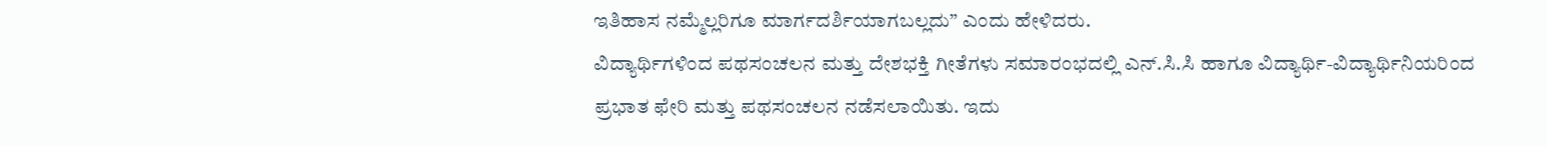ಇತಿಹಾಸ ನಮ್ಮೆಲ್ಲರಿಗೂ ಮಾರ್ಗದರ್ಶಿಯಾಗಬಲ್ಲದು” ಎಂದು ಹೇಳಿದರು.
ವಿದ್ಯಾರ್ಥಿಗಳಿಂದ ಪಥಸಂಚಲನ ಮತ್ತು ದೇಶಭಕ್ತಿ ಗೀತೆಗಳು ಸಮಾರಂಭದಲ್ಲಿ ಎನ್.ಸಿ.ಸಿ ಹಾಗೂ ವಿದ್ಯಾರ್ಥಿ-ವಿದ್ಯಾರ್ಥಿನಿಯರಿಂದ ಪ್ರಭಾತ ಫೇರಿ ಮತ್ತು ಪಥಸಂಚಲನ ನಡೆಸಲಾಯಿತು. ಇದು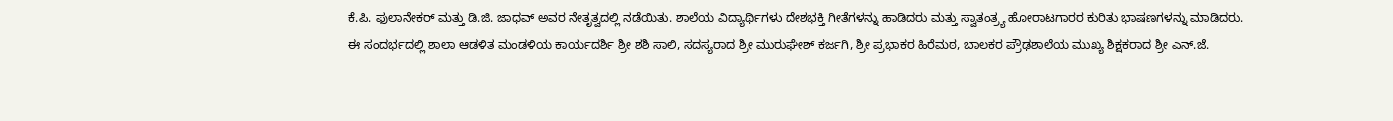ಕೆ.ಪಿ. ಫುಲಾನೇಕರ್ ಮತ್ತು ಡಿ.ಜಿ. ಜಾಧವ್ ಅವರ ನೇತೃತ್ವದಲ್ಲಿ ನಡೆಯಿತು. ಶಾಲೆಯ ವಿದ್ಯಾರ್ಥಿಗಳು ದೇಶಭಕ್ತಿ ಗೀತೆಗಳನ್ನು ಹಾಡಿದರು ಮತ್ತು ಸ್ವಾತಂತ್ರ್ಯ ಹೋರಾಟಗಾರರ ಕುರಿತು ಭಾಷಣಗಳನ್ನು ಮಾಡಿದರು.
ಈ ಸಂದರ್ಭದಲ್ಲಿ ಶಾಲಾ ಆಡಳಿತ ಮಂಡಳಿಯ ಕಾರ್ಯದರ್ಶಿ ಶ್ರೀ ಶಶಿ ಸಾಲಿ, ಸದಸ್ಯರಾದ ಶ್ರೀ ಮುರುಘೇಶ್ ಕರ್ಜಗಿ, ಶ್ರೀ ಪ್ರಭಾಕರ ಹಿರೆಮಠ, ಬಾಲಕರ ಪ್ರೌಢಶಾಲೆಯ ಮುಖ್ಯ ಶಿಕ್ಷಕರಾದ ಶ್ರೀ ಎನ್.ಜೆ.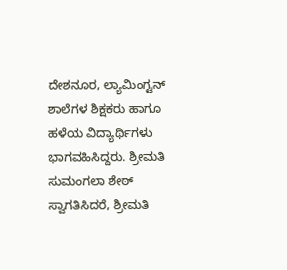ದೇಶನೂರ, ಲ್ಯಾಮಿಂಗ್ಟನ್ ಶಾಲೆಗಳ ಶಿಕ್ಷಕರು ಹಾಗೂ ಹಳೆಯ ವಿದ್ಯಾರ್ಥಿಗಳು ಭಾಗವಹಿಸಿದ್ದರು. ಶ್ರೀಮತಿ ಸುಮಂಗಲಾ ಶೇಠ್ ಸ್ವಾಗತಿಸಿದರೆ, ಶ್ರೀಮತಿ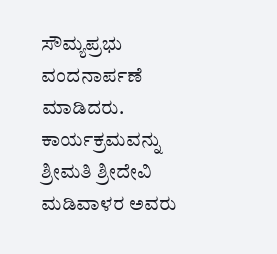ಸೌಮ್ಯಪ್ರಭು ವಂದನಾರ್ಪಣೆ ಮಾಡಿದರು. ಕಾರ್ಯಕ್ರಮವನ್ನು ಶ್ರೀಮತಿ ಶ್ರೀದೇವಿ ಮಡಿವಾಳರ ಅವರು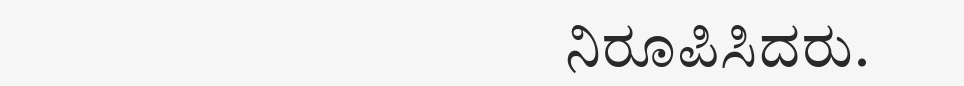ನಿರೂಪಿಸಿದರು.